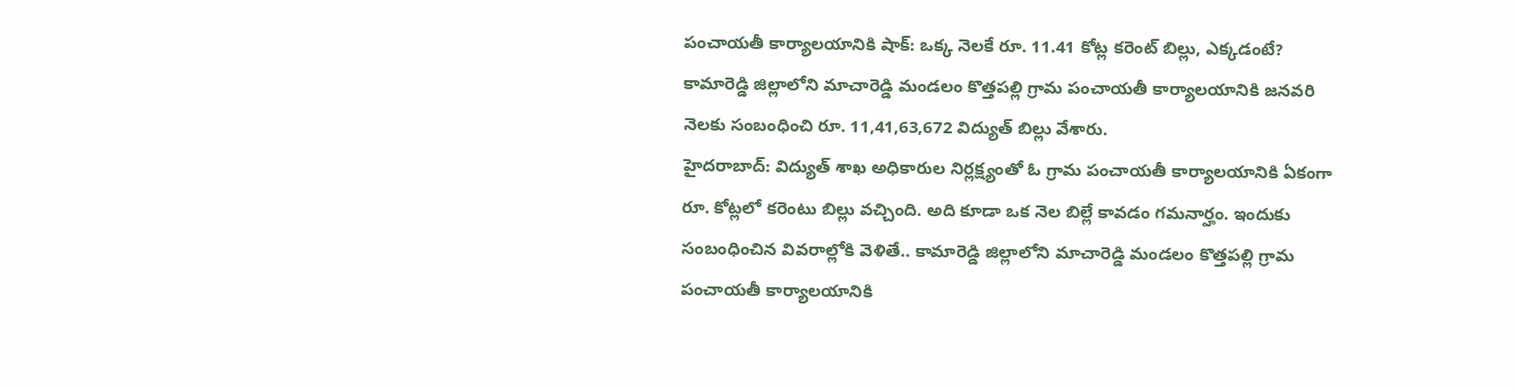పంచాయతీ కార్యాలయానికి షాక్: ఒక్క నెలకే రూ. 11.41 కోట్ల కరెంట్ బిల్లు, ఎక్కడంటే?
కామారెడ్డి జిల్లాలోని మాచారెడ్డి మండలం కొత్తపల్లి గ్రామ పంచాయతీ కార్యాలయానికి జనవరి నెలకు సంబంధించి రూ. 11,41,63,672 విద్యుత్ బిల్లు వేశారు.
హైదరాబాద్: విద్యుత్ శాఖ అధికారుల నిర్లక్ష్యంతో ఓ గ్రామ పంచాయతీ కార్యాలయానికి ఏకంగా రూ. కోట్లలో కరెంటు బిల్లు వచ్చింది. అది కూడా ఒక నెల బిల్లే కావడం గమనార్హం. ఇందుకు సంబంధించిన వివరాల్లోకి వెళితే.. కామారెడ్డి జిల్లాలోని మాచారెడ్డి మండలం కొత్తపల్లి గ్రామ పంచాయతీ కార్యాలయానికి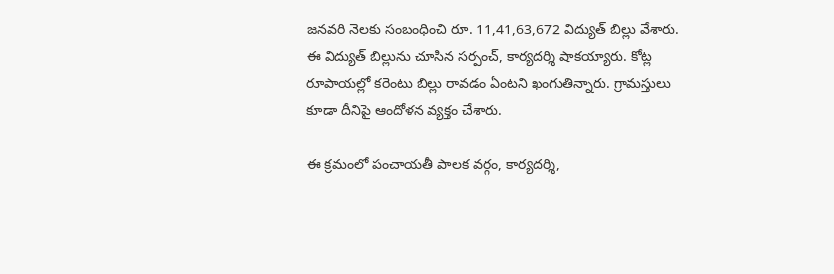జనవరి నెలకు సంబంధించి రూ. 11,41,63,672 విద్యుత్ బిల్లు వేశారు.
ఈ విద్యుత్ బిల్లును చూసిన సర్పంచ్, కార్యదర్శి షాకయ్యారు. కోట్ల రూపాయల్లో కరెంటు బిల్లు రావడం ఏంటని ఖంగుతిన్నారు. గ్రామస్తులు కూడా దీనిపై ఆందోళన వ్యక్తం చేశారు.

ఈ క్రమంలో పంచాయతీ పాలక వర్గం, కార్యదర్శి,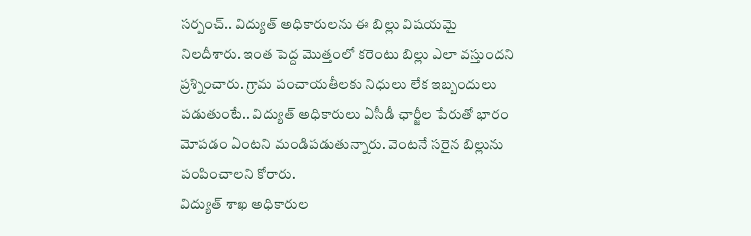సర్పంచ్.. విద్యుత్ అధికారులను ఈ బిల్లు విషయమై నిలదీశారు. ఇంత పెద్ద మొత్తంలో కరెంటు బిల్లు ఎలా వస్తుందని ప్రశ్నించారు. గ్రామ పంచాయతీలకు నిధులు లేక ఇబ్బందులు పడుతుంటే.. విద్యుత్ అధికారులు ఏసీడీ ఛార్జీల పేరుతో భారం మోపడం ఏంటని మండిపడుతున్నారు. వెంటనే సరైన బిల్లును పంపించాలని కోరారు.
విద్యుత్ శాఖ అధికారుల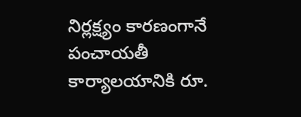నిర్లక్ష్యం కారణంగానే పంచాయతీ కార్యాలయానికి రూ.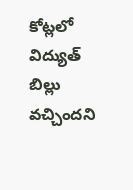కోట్లలో విద్యుత్ బిల్లు వచ్చిందని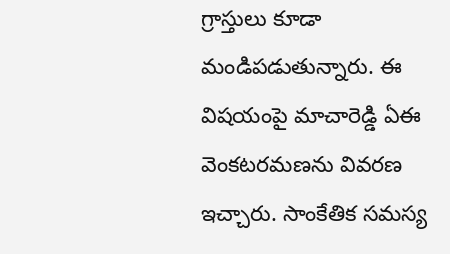గ్రాస్తులు కూడా మండిపడుతున్నారు. ఈ విషయంపై మాచారెడ్డి ఏఈ వెంకటరమణను వివరణ ఇచ్చారు. సాంకేతిక సమస్య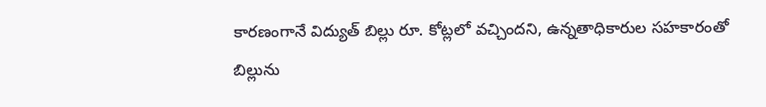కారణంగానే విద్యుత్ బిల్లు రూ. కోట్లలో వచ్చిందని, ఉన్నతాధికారుల సహకారంతో బిల్లును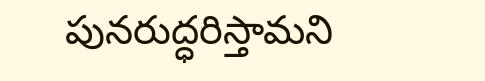పునరుద్ధరిస్తామని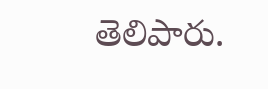తెలిపారు.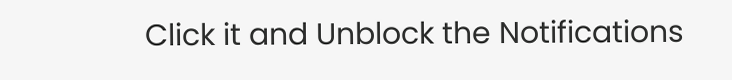Click it and Unblock the Notifications